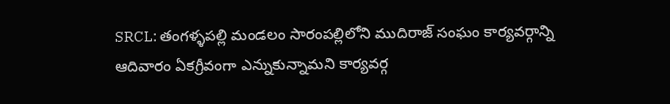SRCL: తంగళ్ళపల్లి మండలం సారంపల్లిలోని ముదిరాజ్ సంఘం కార్యవర్గాన్ని ఆదివారం ఏకగ్రీవంగా ఎన్నుకున్నామని కార్యవర్గ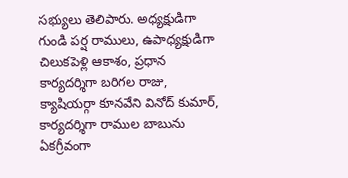సభ్యులు తెలిపారు. అధ్యక్షుడిగా గుండి పర్ష రాములు, ఉపాధ్యక్షుడిగా చిలుకపెళ్లి ఆకాశం, ప్రధాన కార్యదర్శిగా బరిగల రాజు, క్యాషియర్గా కూనవేని వినోద్ కుమార్, కార్యదర్శిగా రాముల బాబును ఏకగ్రీవంగా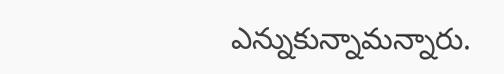ఎన్నుకున్నామన్నారు.